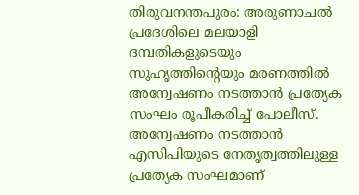തിരുവനന്തപുരം: അരുണാചൽ പ്രദേശിലെ മലയാളി ദമ്പതികളുടെയും സുഹൃത്തിന്റെയും മരണത്തിൽ അന്വേഷണം നടത്താൻ പ്രത്യേക സംഘം രൂപീകരിച്ച് പോലീസ്. അന്വേഷണം നടത്താൻ എസിപിയുടെ നേതൃത്വത്തിലുള്ള പ്രത്യേക സംഘമാണ്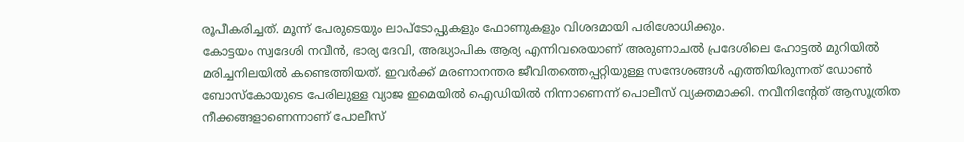രൂപീകരിച്ചത്. മൂന്ന് പേരുടെയും ലാപ്ടോപ്പുകളും ഫോണുകളും വിശദമായി പരിശോധിക്കും.
കോട്ടയം സ്വദേശി നവീൻ, ഭാര്യ ദേവി, അദ്ധ്യാപിക ആര്യ എന്നിവരെയാണ് അരുണാചൽ പ്രദേശിലെ ഹോട്ടൽ മുറിയിൽ മരിച്ചനിലയിൽ കണ്ടെത്തിയത്. ഇവർക്ക് മരണാനന്തര ജീവിതത്തെപ്പറ്റിയുള്ള സന്ദേശങ്ങൾ എത്തിയിരുന്നത് ഡോൺ ബോസ്കോയുടെ പേരിലുള്ള വ്യാജ ഇമെയിൽ ഐഡിയിൽ നിന്നാണെന്ന് പൊലീസ് വ്യക്തമാക്കി. നവീനിന്റേത് ആസൂത്രിത നീക്കങ്ങളാണെന്നാണ് പോലീസ്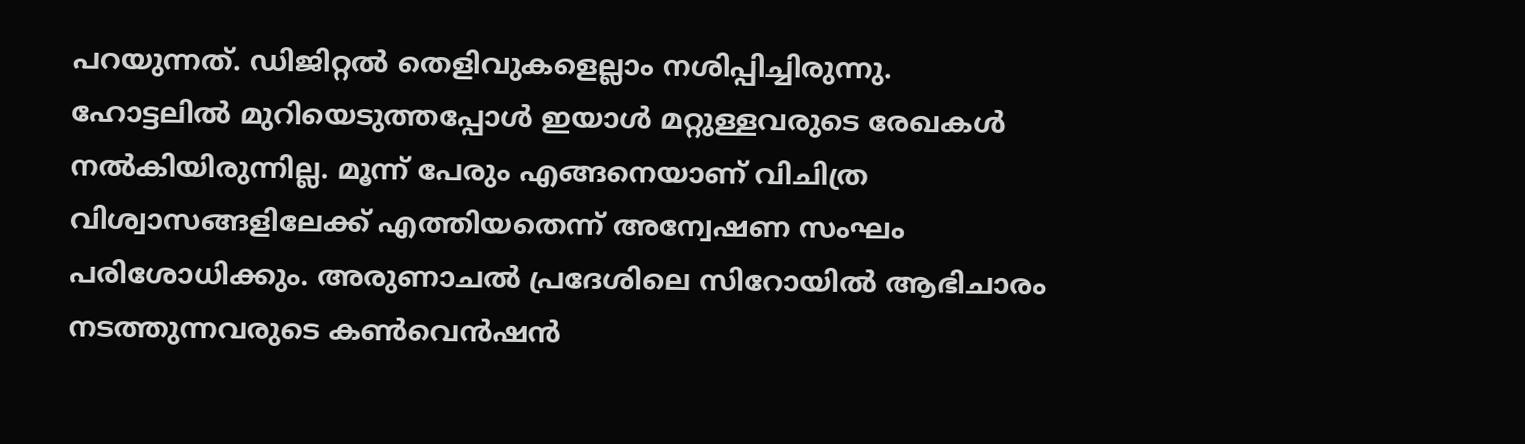പറയുന്നത്. ഡിജിറ്റൽ തെളിവുകളെല്ലാം നശിപ്പിച്ചിരുന്നു.
ഹോട്ടലിൽ മുറിയെടുത്തപ്പോൾ ഇയാൾ മറ്റുള്ളവരുടെ രേഖകൾ നൽകിയിരുന്നില്ല. മൂന്ന് പേരും എങ്ങനെയാണ് വിചിത്ര വിശ്വാസങ്ങളിലേക്ക് എത്തിയതെന്ന് അന്വേഷണ സംഘം പരിശോധിക്കും. അരുണാചൽ പ്രദേശിലെ സിറോയിൽ ആഭിചാരം നടത്തുന്നവരുടെ കൺവെൻഷൻ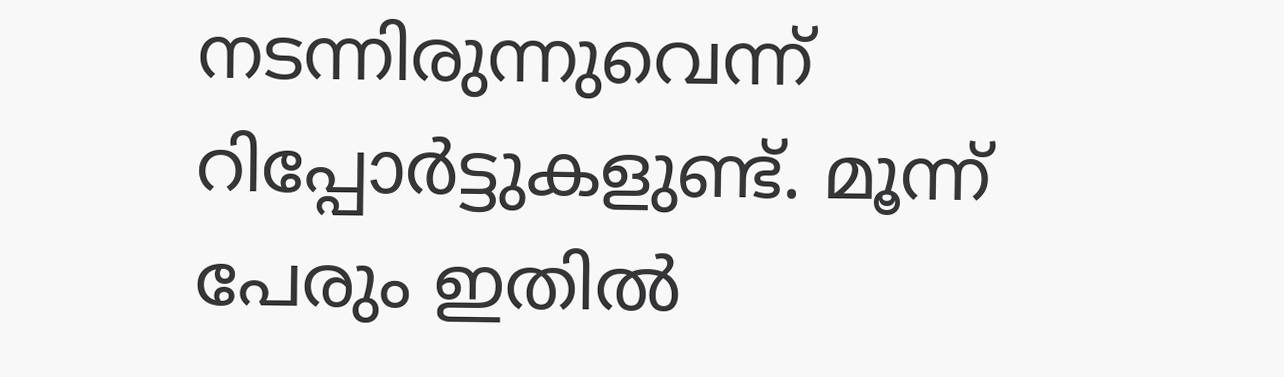നടന്നിരുന്നുവെന്ന് റിപ്പോർട്ടുകളുണ്ട്. മൂന്ന് പേരും ഇതിൽ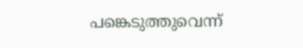പങ്കെടുത്തുവെന്ന്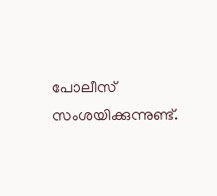പോലീസ് സംശയിക്കുന്നുണ്ട്.